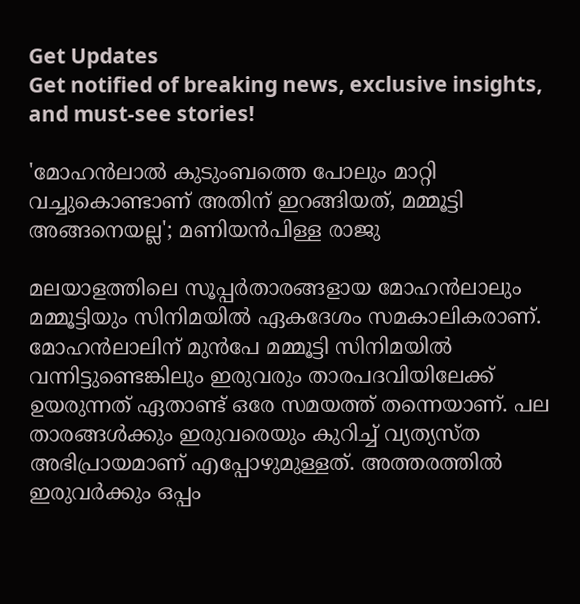Get Updates
Get notified of breaking news, exclusive insights, and must-see stories!

'മോഹൻലാൽ കുടുംബത്തെ പോലും മാറ്റി വച്ചുകൊണ്ടാണ് അതിന് ഇറങ്ങിയത്, മമ്മൂട്ടി അങ്ങനെയല്ല'; മണിയൻപിള്ള രാജു

മലയാളത്തിലെ സൂപ്പർതാരങ്ങളായ മോഹൻലാലും മമ്മൂട്ടിയും സിനിമയിൽ ഏകദേശം സമകാലികരാണ്. മോഹൻലാലിന് മുൻപേ മമ്മൂട്ടി സിനിമയിൽ വന്നിട്ടുണ്ടെങ്കിലും ഇരുവരും താരപദവിയിലേക്ക് ഉയരുന്നത് ഏതാണ്ട് ഒരേ സമയത്ത് തന്നെയാണ്. പല താരങ്ങൾക്കും ഇരുവരെയും കുറിച്ച് വ്യത്യസ്‌ത അഭിപ്രായമാണ് എപ്പോഴുമുള്ളത്. അത്തരത്തിൽ ഇരുവർക്കും ഒപ്പം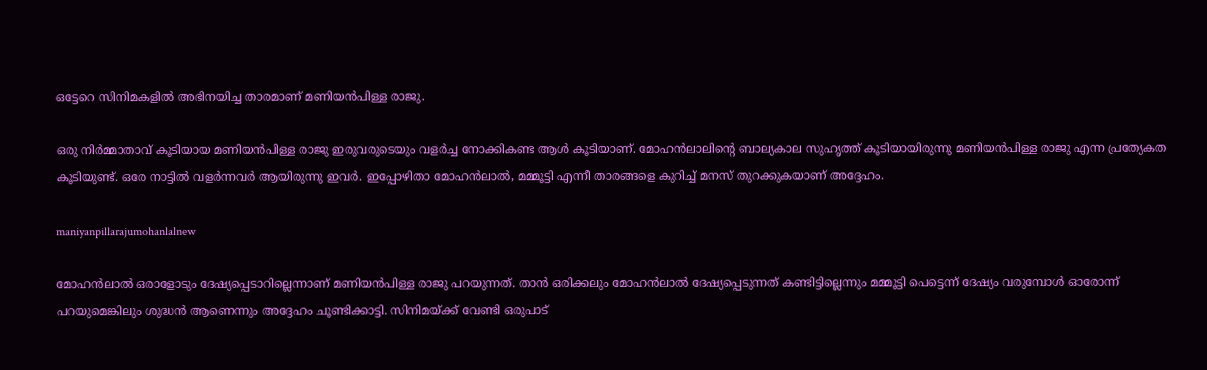ഒട്ടേറെ സിനിമകളിൽ അഭിനയിച്ച താരമാണ് മണിയൻപിള്ള രാജു.

ഒരു നിർമ്മാതാവ് കൂടിയായ മണിയൻപിള്ള രാജു ഇരുവരുടെയും വളർച്ച നോക്കികണ്ട ആൾ കൂടിയാണ്. മോഹൻലാലിന്റെ ബാല്യകാല സുഹൃത്ത് കൂടിയായിരുന്നു മണിയൻപിള്ള രാജു എന്ന പ്രത്യേകത കൂടിയുണ്ട്. ഒരേ നാട്ടിൽ വളർന്നവർ ആയിരുന്നു ഇവർ. ഇപ്പോഴിതാ മോഹൻലാൽ, മമ്മൂട്ടി എന്നീ താരങ്ങളെ കുറിച്ച് മനസ് തുറക്കുകയാണ് അദ്ദേഹം.

maniyanpillarajumohanlalnew

മോഹൻലാൽ ഒരാളോടും ദേഷ്യപ്പെടാറില്ലെന്നാണ് മണിയൻപിള്ള രാജു പറയുന്നത്. താൻ ഒരിക്കലും മോഹൻലാൽ ദേഷ്യപ്പെടുന്നത് കണ്ടിട്ടില്ലെന്നും മമ്മൂട്ടി പെട്ടെന്ന് ദേഷ്യം വരുമ്പോൾ ഓരോന്ന് പറയുമെങ്കിലും ശുദ്ധൻ ആണെന്നും അദ്ദേഹം ചൂണ്ടിക്കാട്ടി. സിനിമയ്ക്ക് വേണ്ടി ഒരുപാട്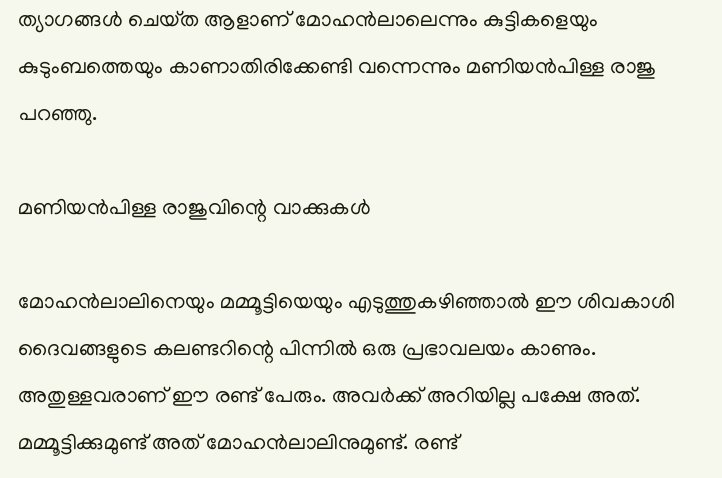ത്യാഗങ്ങൾ ചെയ്‌ത ആളാണ് മോഹൻലാലെന്നും കുട്ടികളെയും കുടുംബത്തെയും കാണാതിരിക്കേണ്ടി വന്നെന്നും മണിയൻപിള്ള രാജു പറഞ്ഞു.

മണിയൻപിള്ള രാജുവിന്റെ വാക്കുകൾ

മോഹൻലാലിനെയും മമ്മൂട്ടിയെയും എടുത്തുകഴിഞ്ഞാൽ ഈ ശിവകാശി ദൈവങ്ങളുടെ കലണ്ടറിന്റെ പിന്നിൽ ഒരു പ്രഭാവലയം കാണും. അതുള്ളവരാണ് ഈ രണ്ട് പേരും. അവർക്ക് അറിയില്ല പക്ഷേ അത്. മമ്മൂട്ടിക്കുമുണ്ട് അത് മോഹൻലാലിനുമുണ്ട്. രണ്ട്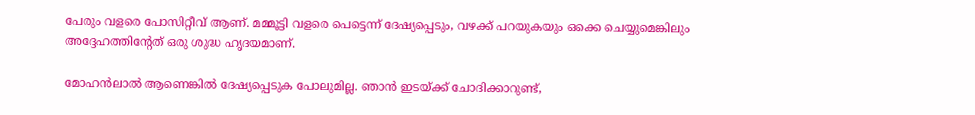പേരും വളരെ പോസിറ്റീവ് ആണ്. മമ്മൂട്ടി വളരെ പെട്ടെന്ന് ദേഷ്യപ്പെടും, വഴക്ക് പറയുകയും ഒക്കെ ചെയ്യുമെങ്കിലും അദ്ദേഹത്തിന്റേത് ഒരു ശുദ്ധ ഹൃദയമാണ്.

മോഹൻലാൽ ആണെങ്കിൽ ദേഷ്യപ്പെടുക പോലുമില്ല. ഞാൻ ഇടയ്ക്ക് ചോദിക്കാറുണ്ട്,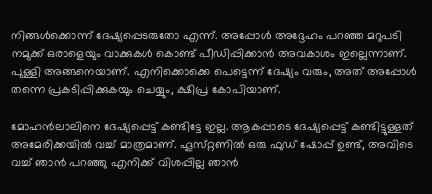നിങ്ങൾക്കൊന്ന് ദേഷ്യപ്പെടരുതോ എന്ന്. അപ്പോൾ അദ്ദേഹം പറഞ്ഞ മറുപടി നമുക്ക് ഒരാളെയും വാക്കുകൾ കൊണ്ട് പീഡിപ്പിക്കാൻ അവകാശം ഇല്ലെന്നാണ്. പുള്ളി അങ്ങനെയാണ്. എനിക്കൊക്കെ പെട്ടെന്ന് ദേഷ്യം വരും, അത് അപ്പോൾ തന്നെ പ്രകടിപ്പിക്കുകയും ചെയ്യും, ക്ഷിപ്ര കോപിയാണ്.

മോഹൻലാലിനെ ദേഷ്യപ്പെട്ട് കണ്ടിട്ടേ ഇല്ല. ആകപ്പാടെ ദേഷ്യപ്പെട്ട് കണ്ടിട്ടുള്ളത് അമേരിക്കയിൽ വച്ച് മാത്രമാണ്. ഹൂസ്‌റ്റണിൽ ഒരു ഫുഡ് ഷോപ്പ് ഉണ്ട്, അവിടെ വച്ച് ഞാൻ പറഞ്ഞു എനിക്ക് വിശപ്പില്ല ഞാൻ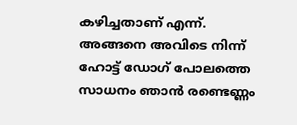കഴിച്ചതാണ് എന്ന്. അങ്ങനെ അവിടെ നിന്ന് ഹോട്ട് ഡോഗ് പോലത്തെ സാധനം ഞാൻ രണ്ടെണ്ണം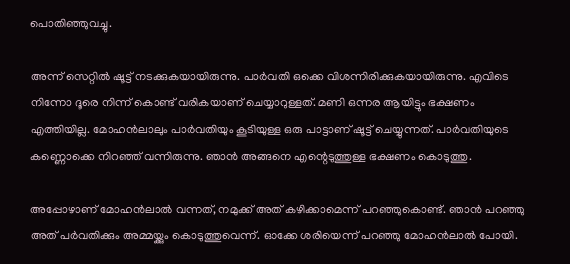പൊതിഞ്ഞുവച്ചു.

അന്ന് സെറ്റിൽ ഷൂട്ട് നടക്കുകയായിരുന്നു. പാർവതി ഒക്കെ വിശന്നിരിക്കുകയായിരുന്നു. എവിടെ നിന്നോ ദൂരെ നിന്ന് കൊണ്ട് വരികയാണ് ചെയ്യാറുള്ളത്. മണി ഒന്നര ആയിട്ടും ഭക്ഷണം എത്തിയില്ല. മോഹൻലാലും പാർവതിയും കൂടിയുള്ള ഒരു പാട്ടാണ് ഷൂട്ട് ചെയ്യുന്നത്. പാർവതിയുടെ കണ്ണൊക്കെ നിറഞ്ഞ് വന്നിരുന്നു. ഞാൻ അങ്ങനെ എന്റെടുത്തുള്ള ഭക്ഷണം കൊടുത്തു.

അപ്പോഴാണ് മോഹൻലാൽ വന്നത്, നമുക്ക് അത് കഴിക്കാമെന്ന് പറഞ്ഞുകൊണ്ട്. ഞാൻ പറഞ്ഞു അത് പർവതിക്കും അമ്മയ്ക്കും കൊടുത്തുവെന്ന്. ഓക്കേ ശരിയെന്ന് പറഞ്ഞു മോഹൻലാൽ പോയി.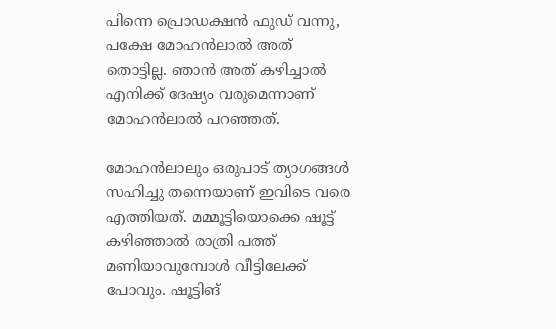പിന്നെ പ്രൊഡക്ഷൻ ഫുഡ് വന്നു, പക്ഷേ മോഹൻലാൽ അത് തൊട്ടില്ല. ഞാൻ അത് കഴിച്ചാൽ എനിക്ക് ദേഷ്യം വരുമെന്നാണ് മോഹൻലാൽ പറഞ്ഞത്.

മോഹൻലാലും ഒരുപാട് ത്യാഗങ്ങൾ സഹിച്ചു തന്നെയാണ് ഇവിടെ വരെ എത്തിയത്. മമ്മൂട്ടിയൊക്കെ ഷൂട്ട് കഴിഞ്ഞാൽ രാത്രി പത്ത് മണിയാവുമ്പോൾ വീട്ടിലേക്ക് പോവും. ഷൂട്ടിങ്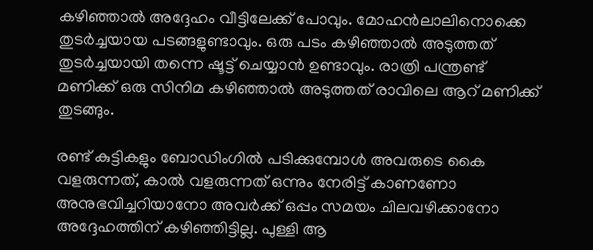കഴിഞ്ഞാൽ അദ്ദേഹം വീട്ടിലേക്ക് പോവും. മോഹൻലാലിനൊക്കെ തുടർച്ചയായ പടങ്ങളുണ്ടാവും. ഒരു പടം കഴിഞ്ഞാൽ അടുത്തത് തുടർച്ചയായി തന്നെ ഷൂട്ട് ചെയ്യാൻ ഉണ്ടാവും. രാത്രി പന്ത്രണ്ട് മണിക്ക് ഒരു സിനിമ കഴിഞ്ഞാൽ അടുത്തത് രാവിലെ ആറ് മണിക്ക് തുടങ്ങും.

രണ്ട് കുട്ടികളും ബോഡിംഗിൽ പടിക്കുമ്പോൾ അവരുടെ കൈ വളരുന്നത്, കാൽ വളരുന്നത് ഒന്നും നേരിട്ട് കാണണോ അനുഭവിച്ചറിയാനോ അവർക്ക് ഒപ്പം സമയം ചിലവഴിക്കാനോ അദ്ദേഹത്തിന് കഴിഞ്ഞിട്ടില്ല. പുള്ളി ആ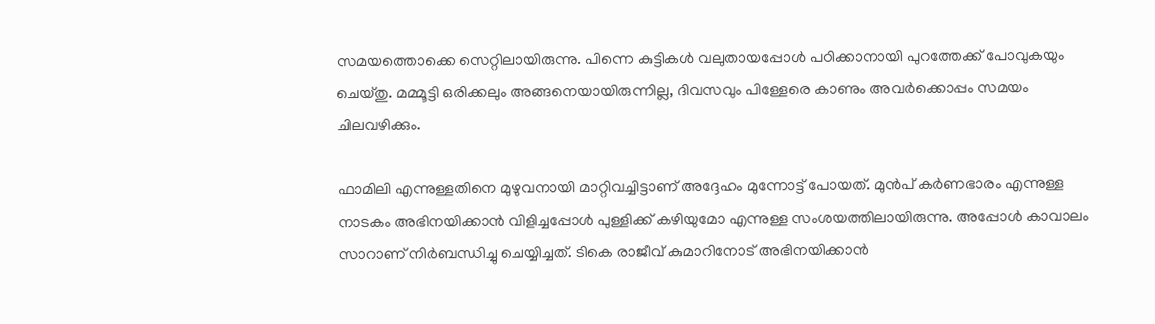സമയത്തൊക്കെ സെറ്റിലായിരുന്നു. പിന്നെ കുട്ടികൾ വലുതായപ്പോൾ പഠിക്കാനായി പുറത്തേക്ക് പോവുകയും ചെയ്‌തു. മമ്മൂട്ടി ഒരിക്കലും അങ്ങനെയായിരുന്നില്ല, ദിവസവും പിള്ളേരെ കാണും അവർക്കൊപ്പം സമയം ചിലവഴിക്കും.

ഫാമിലി എന്നുള്ളതിനെ മുഴുവനായി മാറ്റിവച്ചിട്ടാണ് അദ്ദേഹം മുന്നോട്ട് പോയത്. മുൻപ് കർണഭാരം എന്നുള്ള നാടകം അഭിനയിക്കാൻ വിളിച്ചപ്പോൾ പുള്ളിക്ക് കഴിയുമോ എന്നുള്ള സംശയത്തിലായിരുന്നു. അപ്പോൾ കാവാലം സാറാണ് നിർബന്ധിച്ചു ചെയ്യിച്ചത്. ടികെ രാജീവ് കുമാറിനോട് അഭിനയിക്കാൻ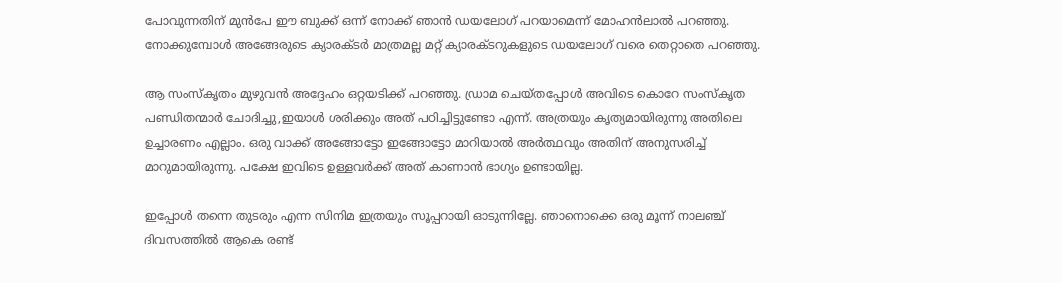പോവുന്നതിന് മുൻപേ ഈ ബുക്ക് ഒന്ന് നോക്ക് ഞാൻ ഡയലോഗ് പറയാമെന്ന് മോഹൻലാൽ പറഞ്ഞു. നോക്കുമ്പോൾ അങ്ങേരുടെ ക്യാരക്‌ടർ മാത്രമല്ല മറ്റ് ക്യാരക്‌ടറുകളുടെ ഡയലോഗ് വരെ തെറ്റാതെ പറഞ്ഞു.

ആ സംസ്‌കൃതം മുഴുവൻ അദ്ദേഹം ഒറ്റയടിക്ക് പറഞ്ഞു. ഡ്രാമ ചെയ്‌തപ്പോൾ അവിടെ കൊറേ സംസ്‌കൃത പണ്ഡിതന്മാർ ചോദിച്ചു,ഇയാൾ ശരിക്കും അത് പഠിച്ചിട്ടുണ്ടോ എന്ന്. അത്രയും കൃത്യമായിരുന്നു അതിലെ ഉച്ചാരണം എല്ലാം. ഒരു വാക്ക് അങ്ങോട്ടോ ഇങ്ങോട്ടോ മാറിയാൽ അർത്ഥവും അതിന് അനുസരിച്ച് മാറുമായിരുന്നു. പക്ഷേ ഇവിടെ ഉള്ളവർക്ക് അത് കാണാൻ ഭാഗ്യം ഉണ്ടായില്ല.

ഇപ്പോൾ തന്നെ തുടരും എന്ന സിനിമ ഇത്രയും സൂപ്പറായി ഓടുന്നില്ലേ. ഞാനൊക്കെ ഒരു മൂന്ന് നാലഞ്ച് ദിവസത്തിൽ ആകെ രണ്ട്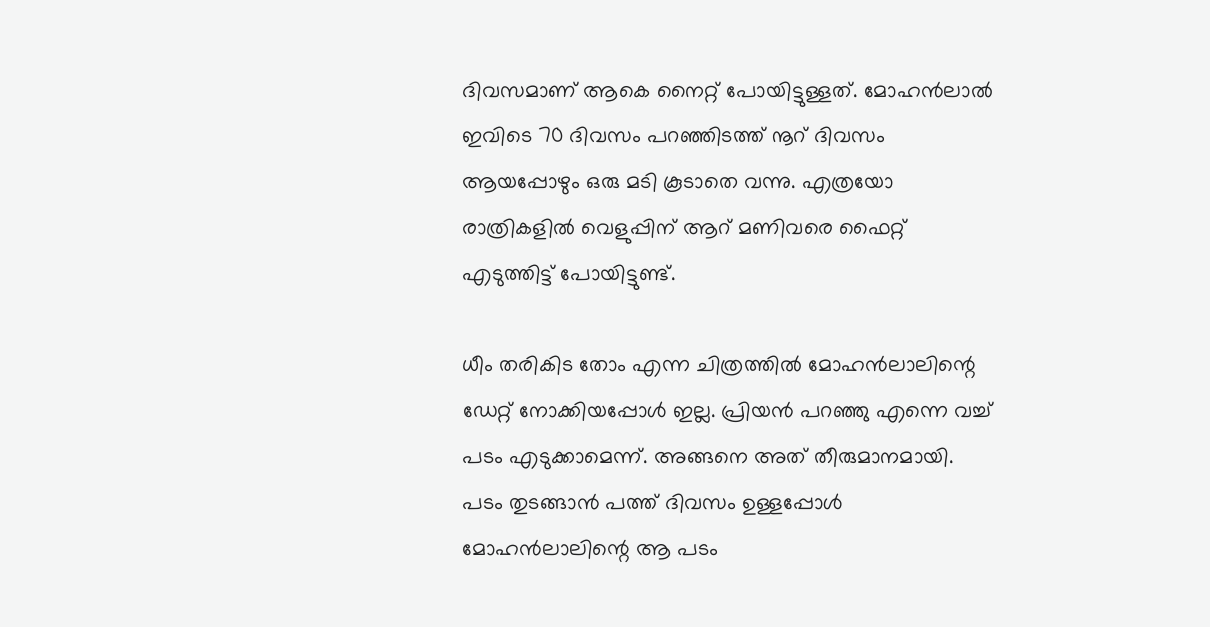ദിവസമാണ് ആകെ നൈറ്റ് പോയിട്ടുള്ളത്. മോഹൻലാൽ ഇവിടെ 70 ദിവസം പറഞ്ഞിടത്ത് നൂറ് ദിവസം ആയപ്പോഴും ഒരു മടി കൂടാതെ വന്നു. എത്രയോ രാത്രികളിൽ വെളുപ്പിന് ആറ് മണിവരെ ഫൈറ്റ് എടുത്തിട്ട് പോയിട്ടുണ്ട്.

ധീം തരികിട തോം എന്ന ചിത്രത്തിൽ മോഹൻലാലിന്റെ ഡേറ്റ് നോക്കിയപ്പോൾ ഇല്ല. പ്രിയൻ പറഞ്ഞു എന്നെ വച്ച് പടം എടുക്കാമെന്ന്. അങ്ങനെ അത് തീരുമാനമായി. പടം തുടങ്ങാൻ പത്ത് ദിവസം ഉള്ളപ്പോൾ മോഹൻലാലിന്റെ ആ പടം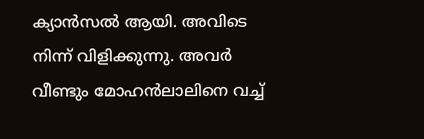ക്യാൻസൽ ആയി. അവിടെ നിന്ന് വിളിക്കുന്നു. അവർ വീണ്ടും മോഹൻലാലിനെ വച്ച്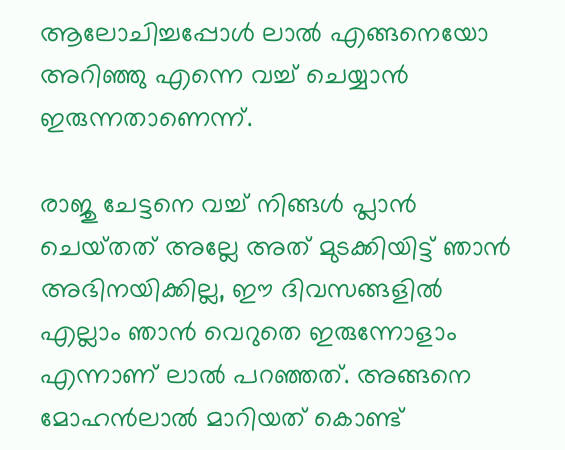ആലോചിച്ചപ്പോൾ ലാൽ എങ്ങനെയോ അറിഞ്ഞു എന്നെ വച്ച് ചെയ്യാൻ ഇരുന്നതാണെന്ന്.

രാജു ചേട്ടനെ വച്ച് നിങ്ങൾ പ്ലാൻ ചെയ്‌തത്‌ അല്ലേ അത് മുടക്കിയിട്ട് ഞാൻ അഭിനയിക്കില്ല, ഈ ദിവസങ്ങളിൽ എല്ലാം ഞാൻ വെറുതെ ഇരുന്നോളാം എന്നാണ് ലാൽ പറഞ്ഞത്. അങ്ങനെ മോഹൻലാൽ മാറിയത് കൊണ്ട്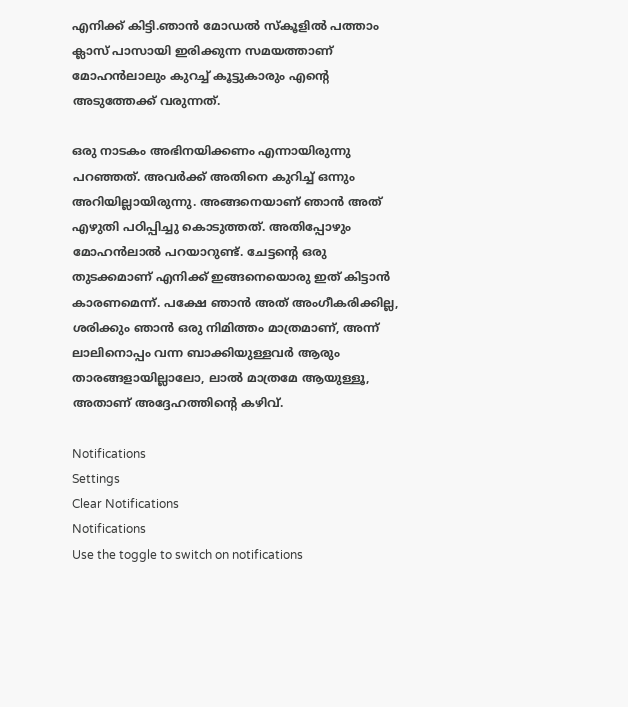എനിക്ക് കിട്ടി.ഞാൻ മോഡൽ സ്‌കൂളിൽ പത്താം ക്ലാസ് പാസായി ഇരിക്കുന്ന സമയത്താണ് മോഹൻലാലും കുറച്ച് കൂട്ടുകാരും എന്റെ അടുത്തേക്ക് വരുന്നത്.

ഒരു നാടകം അഭിനയിക്കണം എന്നായിരുന്നു പറഞ്ഞത്. അവർക്ക് അതിനെ കുറിച്ച് ഒന്നും അറിയില്ലായിരുന്നു. അങ്ങനെയാണ് ഞാൻ അത് എഴുതി പഠിപ്പിച്ചു കൊടുത്തത്. അതിപ്പോഴും മോഹൻലാൽ പറയാറുണ്ട്. ചേട്ടന്റെ ഒരു തുടക്കമാണ് എനിക്ക് ഇങ്ങനെയൊരു ഇത് കിട്ടാൻ കാരണമെന്ന്. പക്ഷേ ഞാൻ അത് അംഗീകരിക്കില്ല, ശരിക്കും ഞാൻ ഒരു നിമിത്തം മാത്രമാണ്, അന്ന് ലാലിനൊപ്പം വന്ന ബാക്കിയുള്ളവർ ആരും താരങ്ങളായില്ലാലോ, ലാൽ മാത്രമേ ആയുള്ളൂ, അതാണ് അദ്ദേഹത്തിന്റെ കഴിവ്.

Notifications
Settings
Clear Notifications
Notifications
Use the toggle to switch on notifications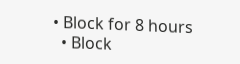• Block for 8 hours
  • Block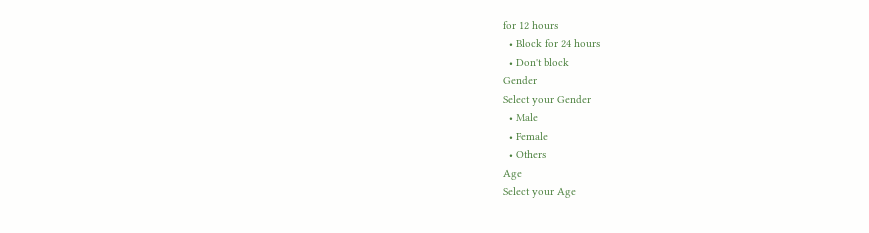for 12 hours
  • Block for 24 hours
  • Don't block
Gender
Select your Gender
  • Male
  • Female
  • Others
Age
Select your Age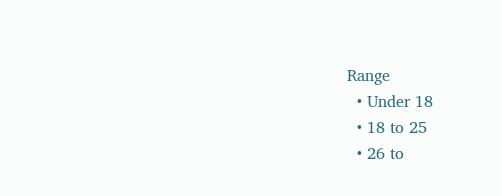Range
  • Under 18
  • 18 to 25
  • 26 to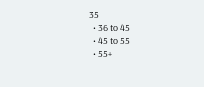35
  • 36 to 45
  • 45 to 55
  • 55+